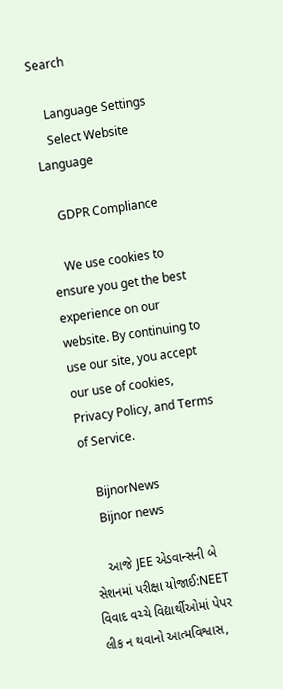Search

    Language Settings
    Select Website Language

    GDPR Compliance

    We use cookies to ensure you get the best experience on our website. By continuing to use our site, you accept our use of cookies, Privacy Policy, and Terms of Service.

    BijnorNews
    Bijnor news

    આજે JEE એડવાન્સની બે સેશનમાં પરીક્ષા યોજાઈ:NEET વિવાદ વચ્ચે વિદ્યાર્થીઓમાં પેપર લીક ન થવાનો આત્મવિશ્વાસ,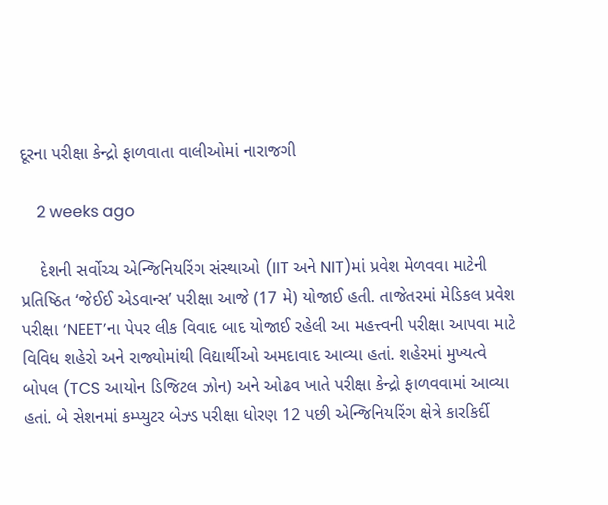દૂરના પરીક્ષા કેન્દ્રો ફાળવાતા વાલીઓમાં નારાજગી

    2 weeks ago

    દેશની સર્વોચ્ચ એન્જિનિયરિંગ સંસ્થાઓ (IIT અને NIT)માં પ્રવેશ મેળવવા માટેની પ્રતિષ્ઠિત ‘જેઈઈ એડવાન્સ’ પરીક્ષા આજે (17 મે) યોજાઈ હતી. તાજેતરમાં મેડિકલ પ્રવેશ પરીક્ષા ‘NEET’ના પેપર લીક વિવાદ બાદ યોજાઈ રહેલી આ મહત્ત્વની પરીક્ષા આપવા માટે વિવિધ શહેરો અને રાજ્યોમાંથી વિદ્યાર્થીઓ અમદાવાદ આવ્યા હતાં. શહેરમાં મુખ્યત્વે બોપલ (TCS આયોન ડિજિટલ ઝોન) અને ઓઢવ ખાતે પરીક્ષા કેન્દ્રો ફાળવવામાં આવ્યા હતાં. બે સેશનમાં કમ્પ્યુટર બેઝ્ડ પરીક્ષા ધોરણ 12 પછી એન્જિનિયરિંગ ક્ષેત્રે કારકિર્દી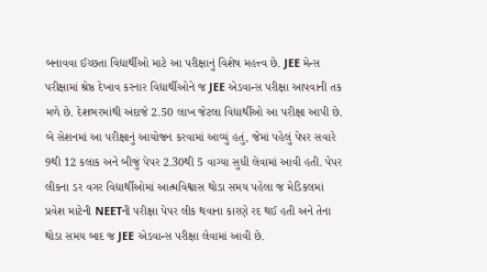બનાવવા ઈચ્છતા વિદ્યાર્થીઓ માટે આ પરીક્ષાનું વિશેષ મહત્ત્વ છે. JEE મેન્સ પરીક્ષામાં શ્રેષ્ઠ દેખાવ કરનાર વિદ્યાર્થીઓને જ JEE એડવાન્સ પરીક્ષા આપવાની તક મળે છે. દેશભરમાંથી અંદાજે 2.50 લાખ જેટલા વિદ્યાર્થીઓ આ પરીક્ષા આપી છે. બે સેશનમાં આ પરીક્ષાનું આયોજન કરવામાં આવ્યું હતું, જેમાં પહેલું પેપર સવારે 9થી 12 કલાક અને બીજું પેપર 2.30થી 5 વાગ્યા સુધી લેવામાં આવી હતી. પેપર લીકના ડર વગર વિદ્યાર્થીઓમાં આત્મવિશ્વાસ થોડા સમય પહેલા જ મેડિકલમાં પ્રવેશ માટેની NEETની પરીક્ષા પેપર લીક થવાના કારણે રદ થઈ હતી અને તેના થોડા સમય બાદ જ JEE એડવાન્સ પરીક્ષા લેવામાં આવી છે.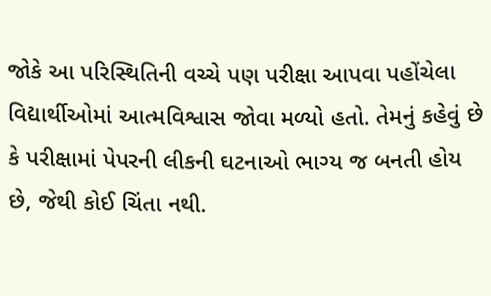જોકે આ પરિસ્થિતિની વચ્ચે પણ પરીક્ષા આપવા પહોંચેલા વિદ્યાર્થીઓમાં આત્મવિશ્વાસ જોવા મળ્યો હતો. તેમનું કહેવું છે કે પરીક્ષામાં પેપરની લીકની ઘટનાઓ ભાગ્ય જ બનતી હોય છે, જેથી કોઈ ચિંતા નથી.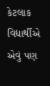કેટલાક વિદ્યાર્થીએ એવું પણ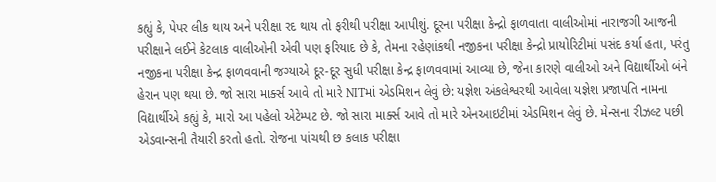કહ્યું કે, પેપર લીક થાય અને પરીક્ષા રદ થાય તો ફરીથી પરીક્ષા આપીશું. દૂરના પરીક્ષા કેન્દ્રો ફાળવાતા વાલીઓમાં નારાજગી આજની પરીક્ષાને લઈને કેટલાક વાલીઓની એવી પણ ફરિયાદ છે કે, તેમના રહેણાંકથી નજીકના પરીક્ષા કેન્દ્રો પ્રાયોરિટીમાં પસંદ કર્યા હતા, પરંતુ નજીકના પરીક્ષા કેન્દ્ર ફાળવવાની જગ્યાએ દૂર-દૂર સુધી પરીક્ષા કેન્દ્ર ફાળવવામાં આવ્યા છે, જેના કારણે વાલીઓ અને વિદ્યાર્થીઓ બંને હેરાન પણ થયા છે. જો સારા માર્ક્સ આવે તો મારે NITમાં એડમિશન લેવું છે: યજ્ઞેશ અંકલેશ્વરથી આવેલા યજ્ઞેશ પ્રજાપતિ નામના વિદ્યાર્થીએ કહ્યું કે, મારો આ પહેલો એટેમ્પટ છે. જો સારા માર્ક્સ આવે તો મારે એનઆઇટીમાં એડમિશન લેવું છે. મેન્સના રીઝલ્ટ પછી એડવાન્સની તૈયારી કરતો હતો. રોજના પાંચથી છ કલાક પરીક્ષા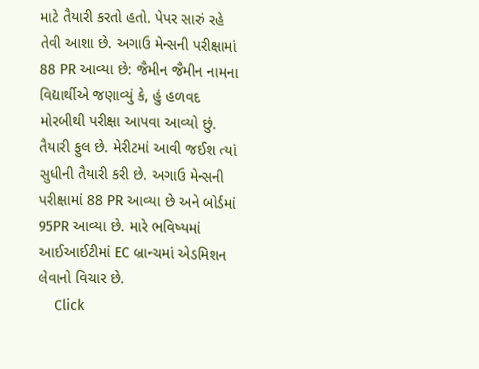માટે તૈયારી કરતો હતો. પેપર સારું રહે તેવી આશા છે. અગાઉ મેન્સની પરીક્ષામાં 88 PR આવ્યા છે: જૈમીન જૈમીન નામના વિદ્યાર્થીએ જણાવ્યું કે, હું હળવદ મોરબીથી પરીક્ષા આપવા આવ્યો છું. તૈયારી ફુલ છે. મેરીટમાં આવી જઈશ ત્યાં સુધીની તૈયારી કરી છે. અગાઉ મેન્સની પરીક્ષામાં 88 PR આવ્યા છે અને બોર્ડમાં 95PR આવ્યા છે. મારે ભવિષ્યમાં આઈઆઈટીમાં EC બ્રાન્ચમાં એડમિશન લેવાનો વિચાર છે.
    Click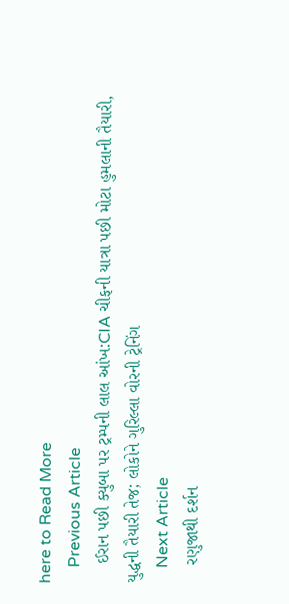here to Read More
    Previous Article
    ઈરાન પછી ક્યુબા પર ટ્રમ્પની લાલ આંખ:CIA ચીફની યાત્રા પછી મોટા હુમલાની તૈયારી, યુદ્ધની તૈયારી તેજ; લોકોને ગુરિલ્લા વોરની ટ્રેનિંગ
    Next Article
    રણુજાથી દર્શન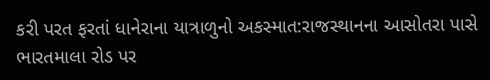કરી પરત ફરતાં ધાનેરાના યાત્રાળુનો અકસ્માત:રાજસ્થાનના આસોતરા પાસે ભારતમાલા રોડ પર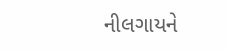નીલગાયને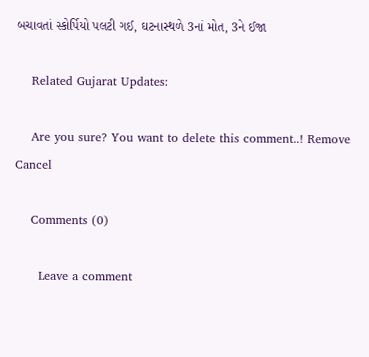બચાવતાં સ્કોર્પિયો પલટી ગઈ, ઘટનાસ્થળે 3નાં મોત, 3ને ઈજા

    Related Gujarat Updates:

    Are you sure? You want to delete this comment..! Remove Cancel

    Comments (0)

      Leave a comment